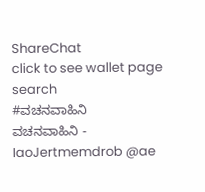ShareChat
click to see wallet page
search
#ವಚನವಾಹಿನಿ
ವಚನವಾಹಿನಿ - IaoJertmemdrob @ae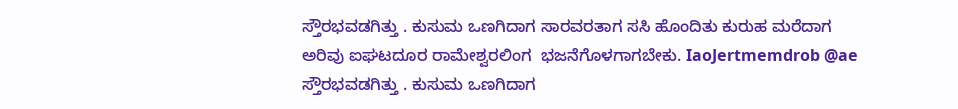ಸ್ತೌರಭವಡಗಿತ್ತು . ಕುಸುಮ ಒಣಗಿದಾಗ ಸಾರವರತಾಗ ಸಸಿ ಹೊಂದಿತು ಕುರುಹ ಮರೆದಾಗ ಅರಿವು ಐಘಟದೂರ ರಾಮೇಶ್ವರಲಿಂಗ  ಭಜನೆಗೊಳಗಾಗಬೇಕು. IaoJertmemdrob @ae ಸ್ತೌರಭವಡಗಿತ್ತು . ಕುಸುಮ ಒಣಗಿದಾಗ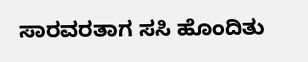ಸಾರವರತಾಗ ಸಸಿ ಹೊಂದಿತು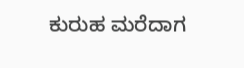ಕುರುಹ ಮರೆದಾಗ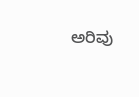ಅರಿವು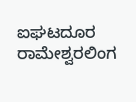ಐಘಟದೂರ ರಾಮೇಶ್ವರಲಿಂಗ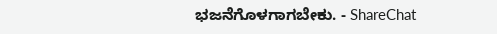ಭಜನೆಗೊಳಗಾಗಬೇಕು. - ShareChat